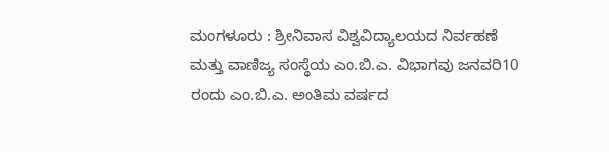ಮಂಗಳೂರು : ಶ್ರೀನಿವಾಸ ವಿಶ್ವವಿದ್ಯಾಲಯದ ನಿರ್ವಹಣೆ ಮತ್ತು ವಾಣಿಜ್ಯ ಸಂಸ್ಥೆಯ ಎಂ.ಬಿ.ಎ. ವಿಭಾಗವು ಜನವರಿ10 ರಂದು ಎಂ.ಬಿ.ಎ. ಅಂತಿಮ ವರ್ಷದ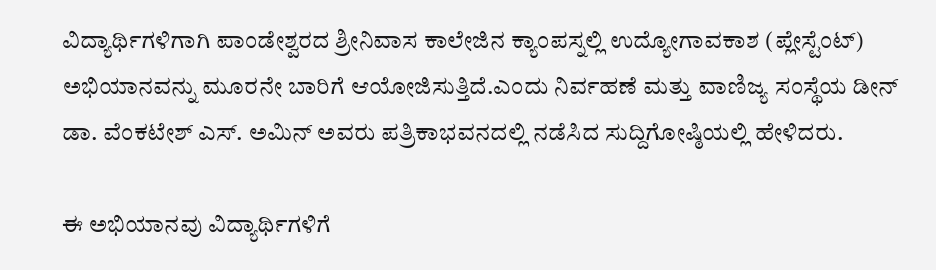ವಿದ್ಯಾರ್ಥಿಗಳಿಗಾಗಿ ಪಾಂಡೇಶ್ವರದ ಶ್ರೀನಿವಾಸ ಕಾಲೇಜಿನ ಕ್ಯಾಂಪಸ್ನಲ್ಲಿ ಉದ್ಯೋಗಾವಕಾಶ (ಪ್ಲೇಸ್ಟೆಂಟ್) ಅಭಿಯಾನವನ್ನು ಮೂರನೇ ಬಾರಿಗೆ ಆಯೋಜಿಸುತ್ತಿದೆ.ಎಂದು ನಿರ್ವಹಣೆ ಮತ್ತು ವಾಣಿಜ್ಯ ಸಂಸ್ಥೆಯ ಡೀನ್ ಡಾ. ವೆಂಕಟೇಶ್ ಎಸ್. ಅಮಿನ್ ಅವರು ಪತ್ರಿಕಾಭವನದಲ್ಲಿ ನಡೆಸಿದ ಸುದ್ದಿಗೋಷ್ಠಿಯಲ್ಲಿ ಹೇಳಿದರು.

ಈ ಅಭಿಯಾನವು ವಿದ್ಯಾರ್ಥಿಗಳಿಗೆ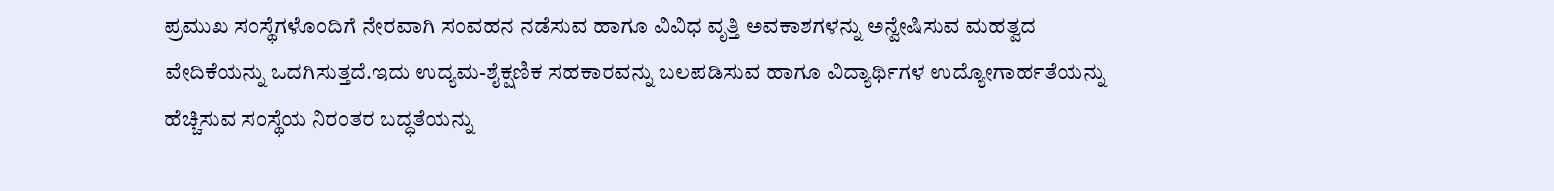ಪ್ರಮುಖ ಸಂಸ್ಥೆಗಳೊಂದಿಗೆ ನೇರವಾಗಿ ಸಂವಹನ ನಡೆಸುವ ಹಾಗೂ ವಿವಿಧ ವೃತ್ತಿ ಅವಕಾಶಗಳನ್ನು ಅನ್ವೇಷಿಸುವ ಮಹತ್ವದ ವೇದಿಕೆಯನ್ನು ಒದಗಿಸುತ್ತದೆ.ಇದು ಉದ್ಯಮ-ಶೈಕ್ಷಣಿಕ ಸಹಕಾರವನ್ನು ಬಲಪಡಿಸುವ ಹಾಗೂ ವಿದ್ಯಾರ್ಥಿಗಳ ಉದ್ಯೋಗಾರ್ಹತೆಯನ್ನು ಹೆಚ್ಚಿಸುವ ಸಂಸ್ಥೆಯ ನಿರಂತರ ಬದ್ಧತೆಯನ್ನು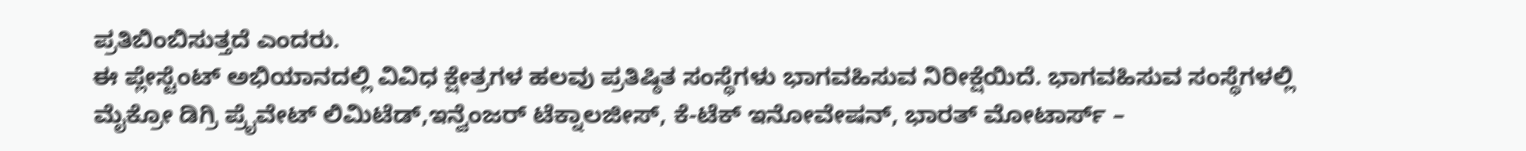ಪ್ರತಿಬಿಂಬಿಸುತ್ತದೆ ಎಂದರು.
ಈ ಪ್ಲೇಸ್ಟೆಂಟ್ ಅಭಿಯಾನದಲ್ಲಿ ವಿವಿಧ ಕ್ಷೇತ್ರಗಳ ಹಲವು ಪ್ರತಿಷ್ಠಿತ ಸಂಸ್ಥೆಗಳು ಭಾಗವಹಿಸುವ ನಿರೀಕ್ಷೆಯಿದೆ. ಭಾಗವಹಿಸುವ ಸಂಸ್ಥೆಗಳಲ್ಲಿ ಮೈಕ್ರೋ ಡಿಗ್ರಿ ಪ್ರೈವೇಟ್ ಲಿಮಿಟೆಡ್,ಇನ್ವೆಂಜರ್ ಟೆಕ್ನಾಲಜೀಸ್, ಕೆ-ಟೆಕ್ ಇನೋವೇಷನ್, ಭಾರತ್ ಮೋಟಾರ್ಸ್ –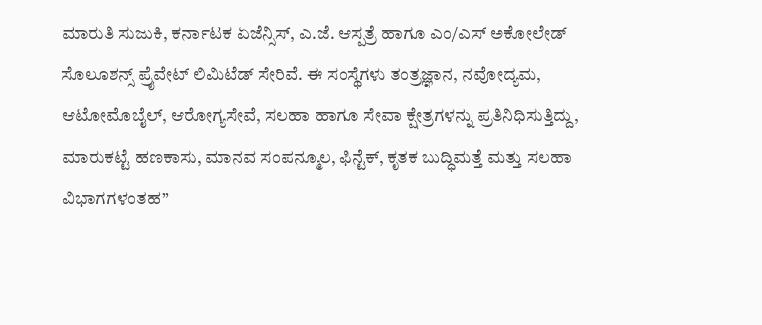ಮಾರುತಿ ಸುಜುಕಿ, ಕರ್ನಾಟಕ ಏಜೆನ್ಸಿಸ್, ಎ.ಜೆ. ಆಸ್ಪತ್ರೆ ಹಾಗೂ ಎಂ/ಎಸ್ ಅಕೋಲೇಡ್ ಸೊಲೂಶನ್ಸ್ ಪ್ರೈವೇಟ್ ಲಿಮಿಟೆಡ್ ಸೇರಿವೆ. ಈ ಸಂಸ್ಥೆಗಳು ತಂತ್ರಜ್ಞಾನ, ನವೋದ್ಯಮ, ಆಟೋಮೊಬೈಲ್, ಆರೋಗ್ಯಸೇವೆ, ಸಲಹಾ ಹಾಗೂ ಸೇವಾ ಕ್ಷೇತ್ರಗಳನ್ನು ಪ್ರತಿನಿಧಿಸುತ್ತಿದ್ದು, ಮಾರುಕಟ್ಟೆ ಹಣಕಾಸು, ಮಾನವ ಸಂಪನ್ಮೂಲ, ಫಿನ್ಟೆಕ್, ಕೃತಕ ಬುದ್ಧಿಮತ್ತೆ ಮತ್ತು ಸಲಹಾ ವಿಭಾಗಗಳಂತಹ”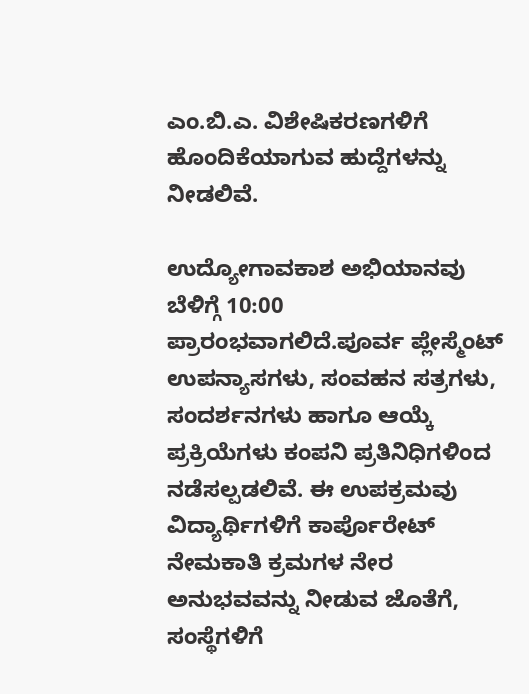ಎಂ.ಬಿ.ಎ. ವಿಶೇಷಿಕರಣಗಳಿಗೆ ಹೊಂದಿಕೆಯಾಗುವ ಹುದ್ದೆಗಳನ್ನು ನೀಡಲಿವೆ.

ಉದ್ಯೋಗಾವಕಾಶ ಅಭಿಯಾನವು ಬೆಳಿಗ್ಗೆ 10:00 ಪ್ರಾರಂಭವಾಗಲಿದೆ.ಪೂರ್ವ ಪ್ಲೇಸ್ಮೆಂಟ್ ಉಪನ್ಯಾಸಗಳು, ಸಂವಹನ ಸತ್ರಗಳು, ಸಂದರ್ಶನಗಳು ಹಾಗೂ ಆಯ್ಕೆ ಪ್ರಕ್ರಿಯೆಗಳು ಕಂಪನಿ ಪ್ರತಿನಿಧಿಗಳಿಂದ ನಡೆಸಲ್ಪಡಲಿವೆ. ಈ ಉಪಕ್ರಮವು ವಿದ್ಯಾರ್ಥಿಗಳಿಗೆ ಕಾರ್ಪೊರೇಟ್ ನೇಮಕಾತಿ ಕ್ರಮಗಳ ನೇರ ಅನುಭವವನ್ನು ನೀಡುವ ಜೊತೆಗೆ, ಸಂಸ್ಥೆಗಳಿಗೆ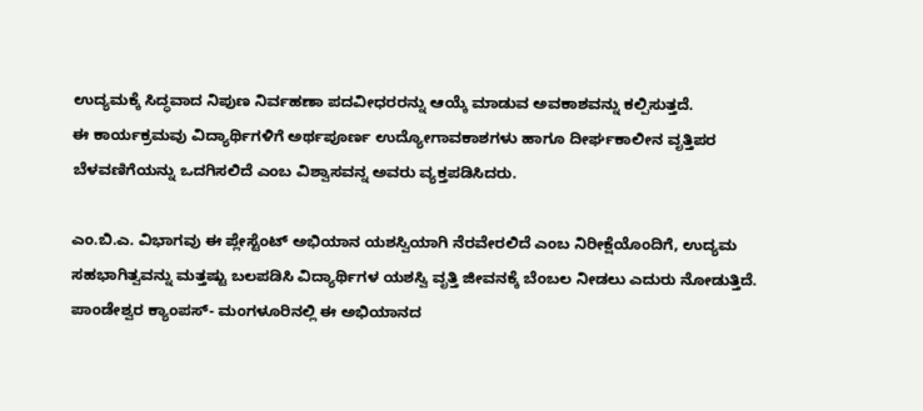ಉದ್ಯಮಕ್ಕೆ ಸಿದ್ಧವಾದ ನಿಪುಣ ನಿರ್ವಹಣಾ ಪದವೀಧರರನ್ನು ಆಯ್ಕೆ ಮಾಡುವ ಅವಕಾಶವನ್ನು ಕಲ್ಪಿಸುತ್ತದೆ.
ಈ ಕಾರ್ಯಕ್ರಮವು ವಿದ್ಯಾರ್ಥಿಗಳಿಗೆ ಅರ್ಥಪೂರ್ಣ ಉದ್ಯೋಗಾವಕಾಶಗಳು ಹಾಗೂ ದೀರ್ಘಕಾಲೀನ ವೃತ್ತಿಪರ ಬೆಳವಣಿಗೆಯನ್ನು ಒದಗಿಸಲಿದೆ ಎಂಬ ವಿಶ್ವಾಸವನ್ನ ಅವರು ವ್ಯಕ್ತಪಡಿಸಿದರು.

ಎಂ.ಬಿ.ಎ. ವಿಭಾಗವು ಈ ಪ್ಲೇಸ್ಟೆಂಟ್ ಅಭಿಯಾನ ಯಶಸ್ವಿಯಾಗಿ ನೆರವೇರಲಿದೆ ಎಂಬ ನಿರೀಕ್ಷೆಯೊಂದಿಗೆ, ಉದ್ಯಮ ಸಹಭಾಗಿತ್ವವನ್ನು ಮತ್ತಷ್ಟು ಬಲಪಡಿಸಿ ವಿದ್ಯಾರ್ಥಿಗಳ ಯಶಸ್ವಿ ವೃತ್ತಿ ಜೀವನಕ್ಕೆ ಬೆಂಬಲ ನೀಡಲು ಎದುರು ನೋಡುತ್ತಿದೆ. ಪಾಂಡೇಶ್ವರ ಕ್ಯಾಂಪಸ್- ಮಂಗಳೂರಿನಲ್ಲಿ ಈ ಅಭಿಯಾನದ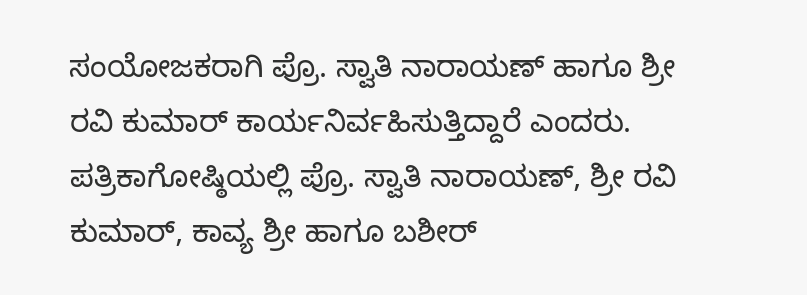ಸಂಯೋಜಕರಾಗಿ ಪ್ರೊ. ಸ್ವಾತಿ ನಾರಾಯಣ್ ಹಾಗೂ ಶ್ರೀ ರವಿ ಕುಮಾರ್ ಕಾರ್ಯನಿರ್ವಹಿಸುತ್ತಿದ್ದಾರೆ ಎಂದರು.
ಪತ್ರಿಕಾಗೋಷ್ಠಿಯಲ್ಲಿ ಪ್ರೊ. ಸ್ವಾತಿ ನಾರಾಯಣ್, ಶ್ರೀ ರವಿ ಕುಮಾರ್, ಕಾವ್ಯ ಶ್ರೀ ಹಾಗೂ ಬಶೀರ್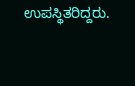ಉಪಸ್ಥಿತರಿದ್ದರು.